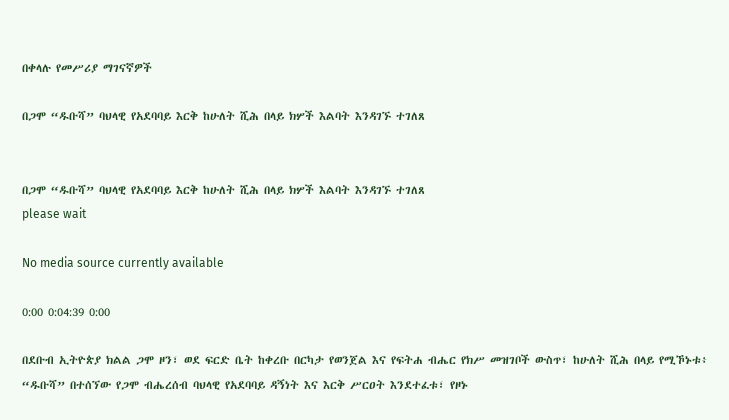በቀላሉ የመሥሪያ ማገናኛዎች

በጋሞ “ዱቡሻ” ባህላዊ የአደባባይ እርቅ ከሁለት ሺሕ በላይ ክሦች እልባት እንዳገኙ ተገለጸ


በጋሞ “ዱቡሻ” ባህላዊ የአደባባይ እርቅ ከሁለት ሺሕ በላይ ክሦች እልባት እንዳገኙ ተገለጸ
please wait

No media source currently available

0:00 0:04:39 0:00

በደቡብ ኢትዮጵያ ክልል ጋሞ ዞን፣ ወደ ፍርድ ቤት ከቀረቡ በርካታ የወንጀል እና የፍትሐ ብሔር የክሥ መዝገቦች ውስጥ፣ ከሁለት ሺሕ በላይ የሚኾኑቱ፥ “ዱቡሻ” በተሰኘው የጋሞ ብሔረሰብ ባህላዊ የአደባባይ ዳኝነት እና እርቅ ሥርዐት እንደተፈቱ፣ የዞኑ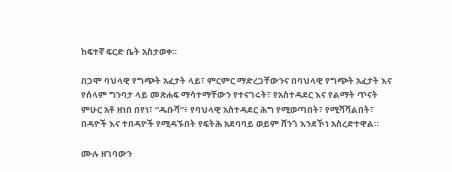ከፍተኛ ፍርድ ቤት አስታወቀ።

በጋሞ ባህላዊ የግጭት አፈታት ላይ፣ ምርምር ማድረጋቸውንና በባህላዊ የግጭት አፈታት እና የሰላም ግንባታ ላይ መጽሐፍ ማሳተማቸውን የተናገሩት፣ የአስተዳደር እና የልማት ጥናት ምሁር አቶ ዘነበ በየነ፣ “ዱቡሻ”፥ የባህላዊ አስተዳደር ሕግ የሚወጣበት፣ የሚሻሻልበት፣ በዳዮች እና ተበዳዮች የሚዳኙበት የፍትሕ አደባባይ ወይም ሸንጎ እንደኾነ አስረድተዋል።

ሙሉ ዘገባውን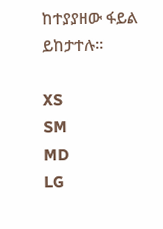ከተያያዘው ፋይል ይከታተሉ።

XS
SM
MD
LG